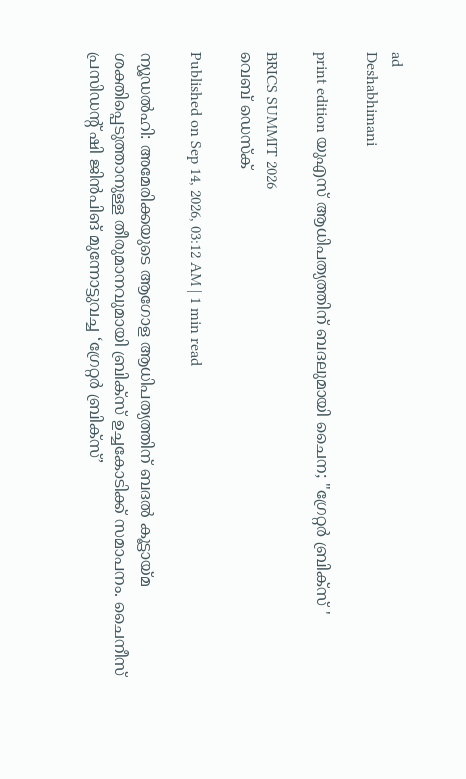ad
Deshabhimani

print edition യുഎസ്‌ ആധിപത്യത്തിന് ബദലുമായി ചൈന; "ഗ്രേറ്റർ ബ്രിക്‌സ്‌ '

BRICS SUMMIT 2026
വെബ് ഡെസ്ക്

Published on Sep 14, 2026, 03:12 AM | 1 min read

ന്യൂഡൽഹി: അമേരിക്കയുടെ ആഗോള ആധിപത്യത്തിന്‌ ബദൽ കൂട്ടായ്‌മ ശക്തിപ്പെടുത്താനുള്ള തീരുമാനവുമായി ബ്രിക്‌സ്‌ ഉച്ചകോടിക്ക്‌ സമാപനം. ചൈനീസ്‌ പ്രസിഡന്റ്‌ ഷി ജിൻപിങ് മുന്നോട്ടുവച്ച ‘ഗ്രേറ്റർ ബ്രിക്‌സ്‌’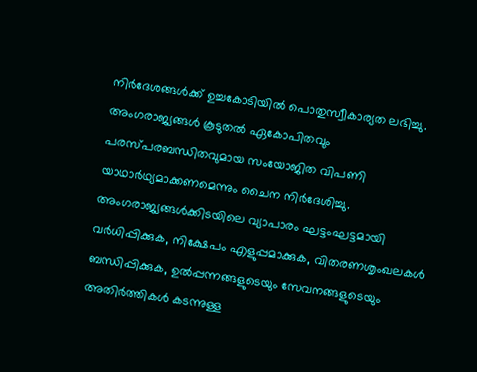നിർദേശങ്ങൾക്ക്‌ ഉച്ചകോടിയിൽ പൊതുസ്വീകാര്യത ലഭിച്ചു. അംഗരാജ്യങ്ങൾ കൂടുതൽ ഏകോപിതവും പരസ്‌പരബന്ധിതവുമായ സംയോജിത വിപണി യാഥാർഥ്യമാക്കണമെന്നും ചൈന നിർദേശിച്ചു. അംഗരാജ്യങ്ങൾക്കിടയിലെ വ്യാപാരം ഘട്ടംഘട്ടമായി വർധിപ്പിക്കുക, നിക്ഷേപം എളുപ്പമാക്കുക, വിതരണശൃംഖലകൾ ബന്ധിപ്പിക്കുക, ഉൽപ്പന്നങ്ങളുടെയും സേവനങ്ങളുടെയും അതിർത്തികൾ കടന്നുള്ള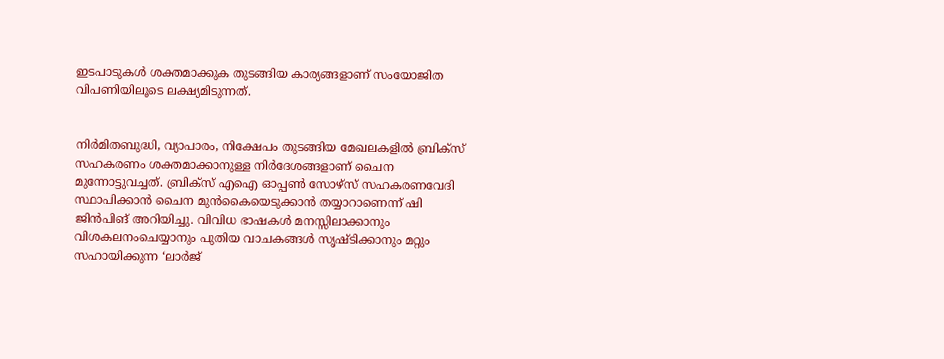ഇടപാടുകൾ ശക്തമാക്കുക തുടങ്ങിയ കാര്യങ്ങളാണ്‌ സംയോജിത വിപണിയിലൂടെ ലക്ഷ്യമിടുന്നത്‌.


നിർമിതബുദ്ധി, വ്യാപാരം, നിക്ഷേപം തുടങ്ങിയ മേഖലകളിൽ ബ്രിക്‌സ്‌ സഹകരണം ശക്തമാക്കാനുള്ള നിർദേശങ്ങളാണ്‌ ചൈന മുന്നോട്ടുവച്ചത്‌. ബ്രിക്‌സ്‌ എഐ ഓപ്പൺ സോഴ്‌സ്‌ സഹകരണവേദി സ്ഥാപിക്കാൻ ചൈന മുൻകൈയെടുക്കാൻ തയ്യാറാണെന്ന്‌ ഷി ജിൻപിങ് അറിയിച്ചു. വിവിധ ഭാഷകൾ മനസ്സിലാക്കാനും വിശകലനംചെയ്യാനും പുതിയ വാചകങ്ങൾ സൃഷ്‌ടിക്കാനും മറ്റും സഹായിക്കുന്ന ‘ലാർജ്‌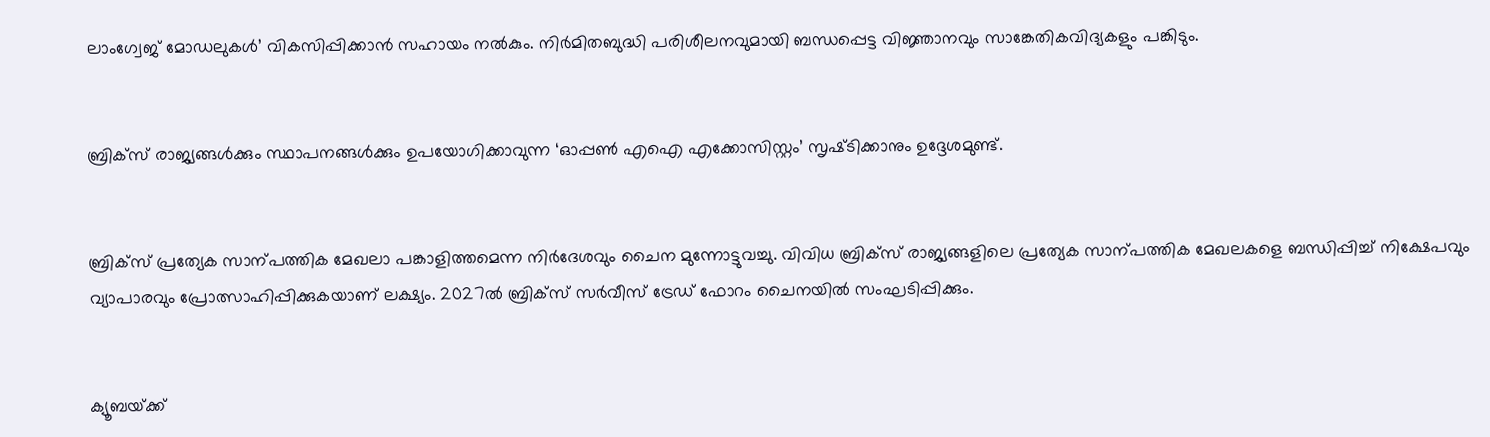ലാംഗ്വേജ്‌ മോഡലുകൾ’ വികസിപ്പിക്കാൻ സഹായം നൽകും. നിർമിതബുദ്ധി പരിശീലനവുമായി ബന്ധപ്പെട്ട വിജ്ഞാനവും സാങ്കേതികവിദ്യകളും പങ്കിടും.


ബ്രിക്‌സ്‌ രാജ്യങ്ങൾക്കും സ്ഥാപനങ്ങൾക്കും ഉപയോഗിക്കാവുന്ന ‘ഓപ്പൺ എഐ എക്കോസിസ്റ്റം’ സൃഷ്‌ടിക്കാനും ഉദ്ദേശമുണ്ട്‌.


ബ്രിക്‌സ്‌ പ്രത്യേക സാന്പത്തിക മേഖലാ പങ്കാളിത്തമെന്ന നിർദേശവും ചൈന മുന്നോട്ടുവച്ചു. വിവിധ ബ്രിക്‌സ്‌ രാജ്യങ്ങളിലെ പ്രത്യേക സാന്പത്തിക മേഖലകളെ ബന്ധിപ്പിച്ച്‌ നിക്ഷേപവും വ്യാപാരവും പ്രോത്സാഹിപ്പിക്കുകയാണ്‌ ലക്ഷ്യം. 2027ൽ ബ്രിക്‌സ്‌ സർവീസ്‌ ട്രേഡ്‌ ഫോറം ചൈനയിൽ സംഘടിപ്പിക്കും.


ക്യൂബയ്‌ക്ക്‌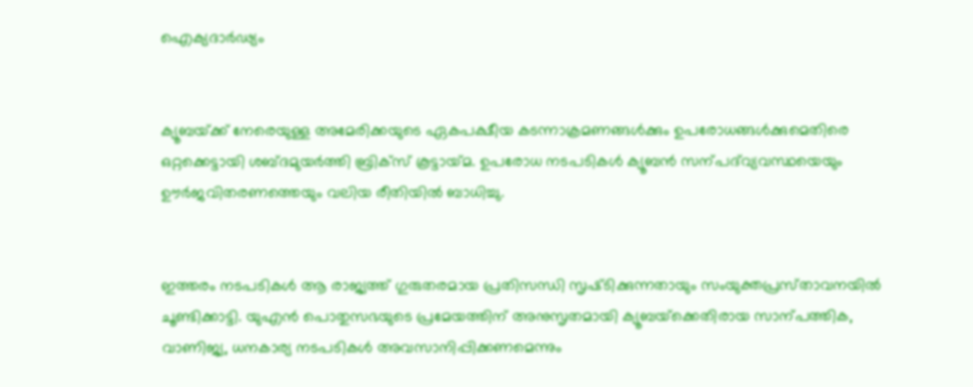ഐക്യദാർഢ്യം


ക്യൂബയ്‌ക്ക്‌ നേരെയുള്ള അമേരിക്കയുടെ ഏകപക്ഷ‍ീയ കടന്നാക്രമണങ്ങൾക്കും ഉപരോധങ്ങൾക്കുമെതിരെ ഒറ്റക്കെട്ടായി ശബ്‌ദമുയർത്തി ബ്രിക്‌സ്‌ കൂട്ടായ്‌മ. ഉപരോധ നടപടികൾ ക്യൂബൻ സന്പദ്‌വ്യവസ്ഥയെയും ഉ‍ൗർജവിതരണത്തെയും വലിയ രീതിയിൽ ബാധിച്ചു.


ഇത്തരം നടപടികൾ ആ രാജ്യത്ത്‌ ഗുരുതരമായ പ്രതിസന്ധി സൃഷ്‌ടിക്കുന്നതായും സംയുക്തപ്രസ്‌താവനയിൽ ചൂണ്ടിക്കാട്ടി. യുഎൻ പൊതുസഭയുടെ പ്രമേയത്തിന്‌ അനുസൃതമായി ക്യൂബയ്‌ക്കെതിരായ സാന്പത്തിക, വാണിജ്യ, ധനകാര്യ നടപടികൾ അവസാനിപ്പിക്കണമെന്നും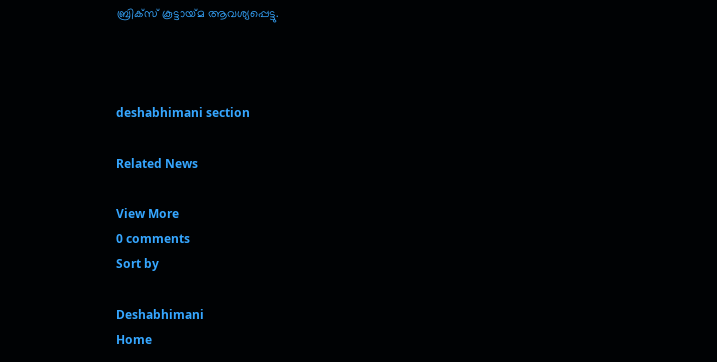ബ്രിക്‌സ്‌ കൂട്ടായ്‌മ ആവശ്യപ്പെട്ടു.



deshabhimani section

Related News

View More
0 comments
Sort by

Deshabhimani
Home